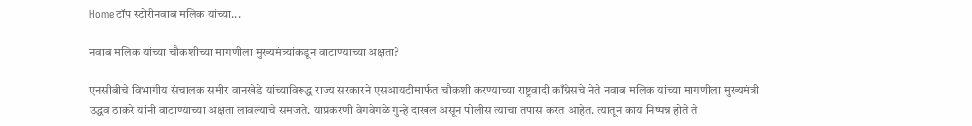Homeटॉप स्टोरीनवाब मलिक यांच्या...

नवाब मलिक यांच्या चौकशीच्या मागणीला मुख्यमंत्र्यांकडून वाटाण्याच्या अक्षता?

एनसीबीचे विभागीय संचालक समीर वानखेडे यांच्याविरूद्ध राज्य सरकारने एसआयटीमार्फत चौकशी करण्याच्या राष्ट्रवादी काँग्रेसचे नेते नवाब मलिक यांच्या मागणीला मुख्यमंत्री उद्धव ठाकरे यांनी वाटाण्याच्या अक्षता लावल्याचे समजते. याप्रकरणी वेगवेगळे गुन्हे दाखल असून पोलीस त्याचा तपास करत आहेत. त्यातून काय निष्पन्न होते ते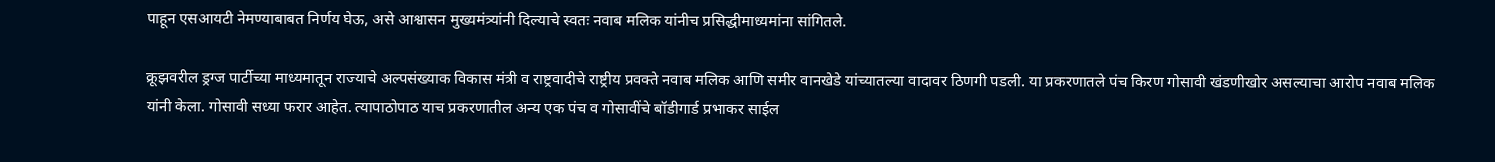पाहून एसआयटी नेमण्याबाबत निर्णय घेऊ, असे आश्वासन मुख्यमंत्र्यांनी दिल्याचे स्वतः नवाब मलिक यांनीच प्रसिद्धीमाध्यमांना सांगितले.

क्रूझवरील ड्रग्ज पार्टीच्या माध्यमातून राज्याचे अल्पसंख्याक विकास मंत्री व राष्ट्रवादीचे राष्ट्रीय प्रवक्ते नवाब मलिक आणि समीर वानखेडे यांच्यातल्या वादावर ठिणगी पडली. या प्रकरणातले पंच किरण गोसावी खंडणीखोर असल्याचा आरोप नवाब मलिक यांनी केला. गोसावी सध्या फरार आहेत. त्यापाठोपाठ याच प्रकरणातील अन्य एक पंच व गोसावींचे बॉडीगार्ड प्रभाकर साईल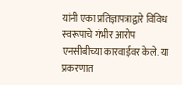यांनी एका प्रतिज्ञापत्राद्वारे विविध स्वरूपाचे गंभीर आरोप एनसीबीच्या कारवाईवर केले. या प्रकरणात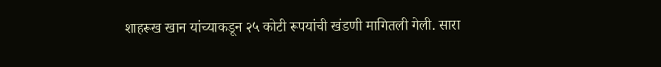शाहरूख खान यांच्याकडून २५ कोटी रूपयांची खंडणी मागितली गेली. सारा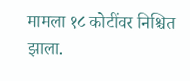मामला १८ कोटींवर निश्चित झाला.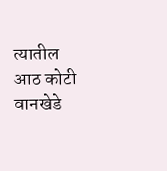त्यातील आठ कोटी वानखेडे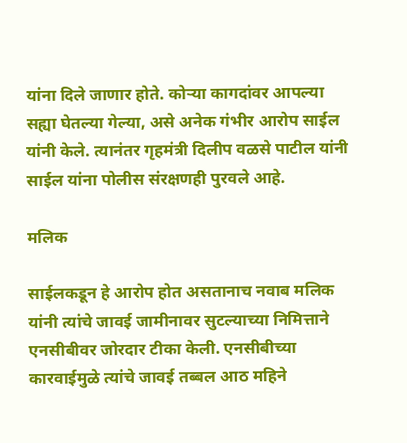यांना दिले जाणार होते. कोऱ्या कागदांवर आपल्या सह्या घेतल्या गेल्या, असे अनेक गंभीर आरोप साईल यांनी केले. त्यानंतर गृहमंत्री दिलीप वळसे पाटील यांनी साईल यांना पोलीस संरक्षणही पुरवले आहे.

मलिक

साईलकडून हे आरोप होत असतानाच नवाब मलिक यांनी त्यांचे जावई जामीनावर सुटल्याच्या निमित्ताने एनसीबीवर जोरदार टीका केली. एनसीबीच्या कारवाईमुळे त्यांचे जावई तब्बल आठ महिने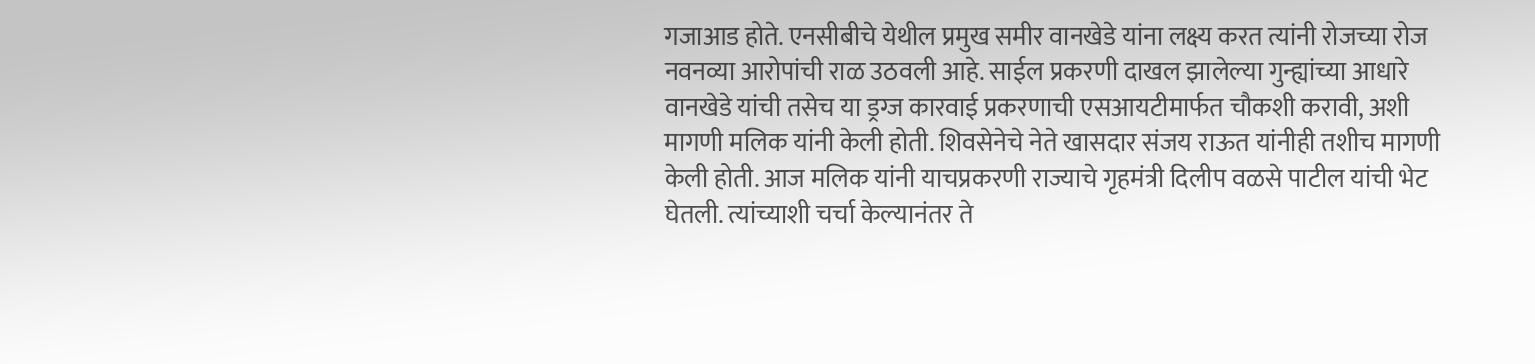गजाआड होते. एनसीबीचे येथील प्रमुख समीर वानखेडे यांना लक्ष्य करत त्यांनी रोजच्या रोज नवनव्या आरोपांची राळ उठवली आहे. साईल प्रकरणी दाखल झालेल्या गुन्ह्यांच्या आधारे वानखेडे यांची तसेच या ड्रग्ज कारवाई प्रकरणाची एसआयटीमार्फत चौकशी करावी, अशी मागणी मलिक यांनी केली होती. शिवसेनेचे नेते खासदार संजय राऊत यांनीही तशीच मागणी केली होती. आज मलिक यांनी याचप्रकरणी राज्याचे गृहमंत्री दिलीप वळसे पाटील यांची भेट घेतली. त्यांच्याशी चर्चा केल्यानंतर ते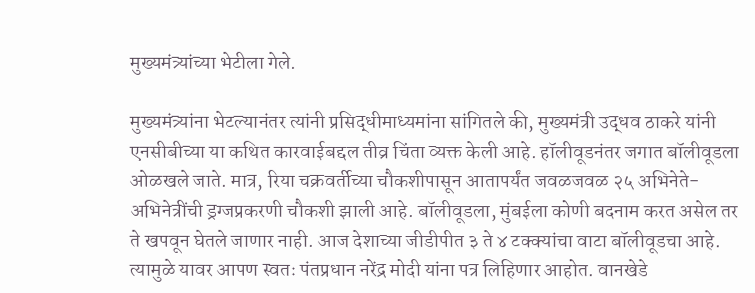मुख्यमंत्र्यांच्या भेटीला गेले.

मुख्यमंत्र्यांना भेटल्यानंतर त्यांनी प्रसिद्धीमाध्यमांना सांगितले की, मुख्यमंत्री उद्धव ठाकरे यांनी एनसीबीच्या या कथित कारवाईबद्दल तीव्र चिंता व्यक्त केली आहे. हॉलीवूडनंतर जगात बॉलीवूडला ओळखले जाते. मात्र, रिया चक्रवर्तीच्या चौकशीपासून आतापर्यंत जवळजवळ २५ अभिनेते-अभिनेत्रींची ड्रग्जप्रकरणी चौकशी झाली आहे. बॉलीवूडला, मुंबईला कोणी बदनाम करत असेल तर ते खपवून घेतले जाणार नाही. आज देशाच्या जीडीपीत ३ ते ४ टक्क्यांचा वाटा बॉलीवूडचा आहे. त्यामुळे यावर आपण स्वतः पंतप्रधान नरेंद्र मोदी यांना पत्र लिहिणार आहोत. वानखेडे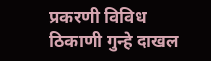प्रकरणी विविध ठिकाणी गुन्हे दाखल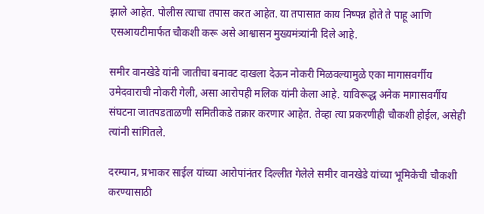झाले आहेत. पोलीस त्याचा तपास करत आहेत. या तपासात काय निष्पन्न होते ते पाहू आणि एसआयटीमार्फत चौकशी करू असे आश्वासन मुख्यमंत्र्यांनी दिले आहे.

समीर वानखेडे यांनी जातीचा बनावट दाखला देऊन नोकरी मिळवल्यामुळे एका मागासवर्गीय उमेदवाराची नोकरी गेली, असा आरोपही मलिक यांनी केला आहे. याविरूद्ध अनेक मागासवर्गीय संघटना जातपडताळणी समितीकडे तक्रार करणार आहेत. तेव्हा त्या प्रकरणीही चौकशी होईल, असेही त्यांनी सांगितले.

दरम्यान, प्रभाकर साईल यांच्या आरोपांनंतर दिल्लीत गेलेले समीर वानखेडे यांच्या भूमिकेची चौकशी करण्यासाठी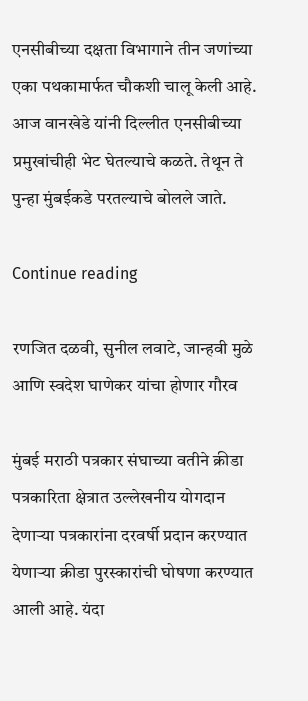एनसीबीच्या दक्षता विभागाने तीन जणांच्या एका पथकामार्फत चौकशी चालू केली आहे. आज वानखेडे यांनी दिल्लीत एनसीबीच्या प्रमुखांचीही भेट घेतल्याचे कळते. तेथून ते पुन्हा मुंबईकडे परतल्याचे बोलले जाते.

Continue reading

रणजित दळवी, सुनील लवाटे, जान्हवी मुळे आणि स्वदेश घाणेकर यांचा होणार गौरव

मुंबई मराठी पत्रकार संघाच्या वतीने क्रीडा पत्रकारिता क्षेत्रात उल्लेखनीय योगदान देणार्‍या पत्रकारांना दरवर्षी प्रदान करण्यात येणार्‍या क्रीडा पुरस्कारांची घोषणा करण्यात आली आहे. यंदा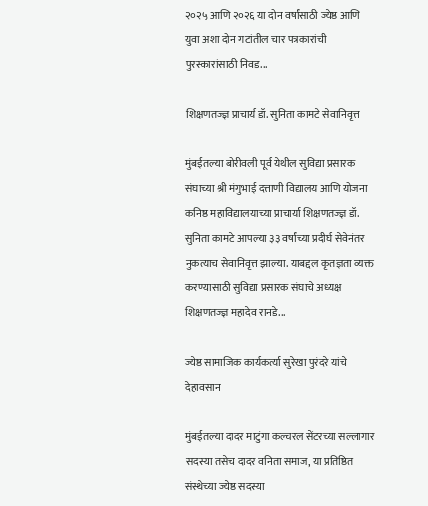२०२५ आणि २०२६ या दोन वर्षांसाठी ज्येष्ठ आणि युवा अशा दोन गटांतील चार पत्रकारांची पुरस्कारांसाठी निवड...

शिक्षणतज्ज्ञ प्राचार्य डॉ. सुनिता कामटे सेवानिवृत्त

मुंबईतल्या बोरीवली पूर्व येथील सुविद्या प्रसारक संघाच्या श्री मंगुभाई दत्ताणी विद्यालय आणि योजना कनिष्ठ महाविद्यालयाच्या प्राचार्या शिक्षणतज्ज्ञ डॉ. सुनिता कामटे आपल्या ३३ वर्षांच्या प्रदीर्घ सेवेनंतर नुकत्याच सेवानिवृत्त झाल्या. याबद्दल कृतज्ञता व्यक्त करण्यासाठी सुविद्या प्रसारक संघाचे अध्यक्ष शिक्षणतज्ज्ञ महादेव रानडे...

ज्येष्ठ सामाजिक कार्यकर्त्या सुरेखा पुरंदरे यांचे देहावसान

मुंबईतल्या दादर माटुंगा कल्चरल सेंटरच्या सल्लागार सदस्या तसेच दादर वनिता समाज, या प्रतिष्ठित संस्थेच्या ज्येष्ठ सदस्या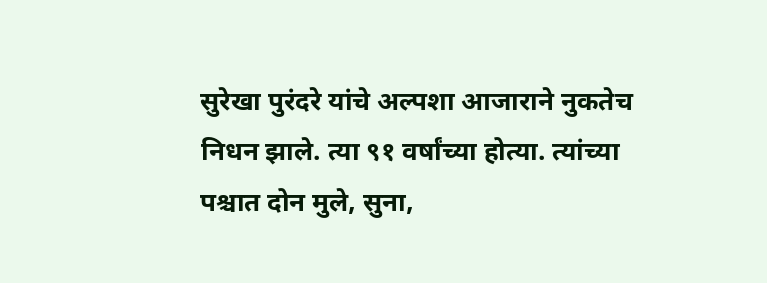सुरेखा पुरंदरे यांचे अल्पशा आजाराने नुकतेच निधन झाले. त्या ९१ वर्षांच्या होत्या. त्यांच्या पश्चात दोन मुले, सुना,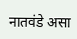नातवंडे असा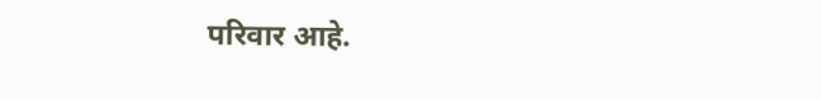परिवार आहे.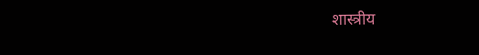शास्त्रीय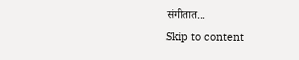संगीतात...
Skip to content